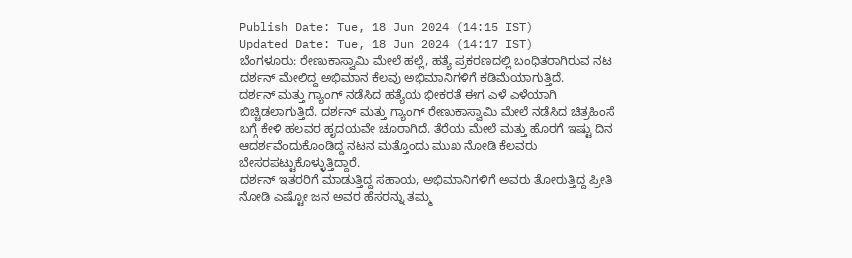Publish Date: Tue, 18 Jun 2024 (14:15 IST)
Updated Date: Tue, 18 Jun 2024 (14:17 IST)
ಬೆಂಗಳೂರು: ರೇಣುಕಾಸ್ವಾಮಿ ಮೇಲೆ ಹಲ್ಲೆ, ಹತ್ಯೆ ಪ್ರಕರಣದಲ್ಲಿ ಬಂಧಿತರಾಗಿರುವ ನಟ ದರ್ಶನ್ ಮೇಲಿದ್ದ ಅಭಿಮಾನ ಕೆಲವು ಅಭಿಮಾನಿಗಳಿಗೆ ಕಡಿಮೆಯಾಗುತ್ತಿದೆ.
ದರ್ಶನ್ ಮತ್ತು ಗ್ಯಾಂಗ್ ನಡೆಸಿದ ಹತ್ಯೆಯ ಭೀಕರತೆ ಈಗ ಎಳೆ ಎಳೆಯಾಗಿ ಬಿಚ್ಚಿಡಲಾಗುತ್ತಿದೆ. ದರ್ಶನ್ ಮತ್ತು ಗ್ಯಾಂಗ್ ರೇಣುಕಾಸ್ವಾಮಿ ಮೇಲೆ ನಡೆಸಿದ ಚಿತ್ರಹಿಂಸೆ ಬಗ್ಗೆ ಕೇಳಿ ಹಲವರ ಹೃದಯವೇ ಚೂರಾಗಿದೆ. ತೆರೆಯ ಮೇಲೆ ಮತ್ತು ಹೊರಗೆ ಇಷ್ಟು ದಿನ ಆದರ್ಶವೆಂದುಕೊಂಡಿದ್ದ ನಟನ ಮತ್ತೊಂದು ಮುಖ ನೋಡಿ ಕೆಲವರು ಬೇಸರಪಟ್ಟುಕೊಳ್ಳುತ್ತಿದ್ದಾರೆ.
ದರ್ಶನ್ ಇತರರಿಗೆ ಮಾಡುತ್ತಿದ್ದ ಸಹಾಯ, ಅಭಿಮಾನಿಗಳಿಗೆ ಅವರು ತೋರುತ್ತಿದ್ದ ಪ್ರೀತಿ ನೋಡಿ ಎಷ್ಟೋ ಜನ ಅವರ ಹೆಸರನ್ನು ತಮ್ಮ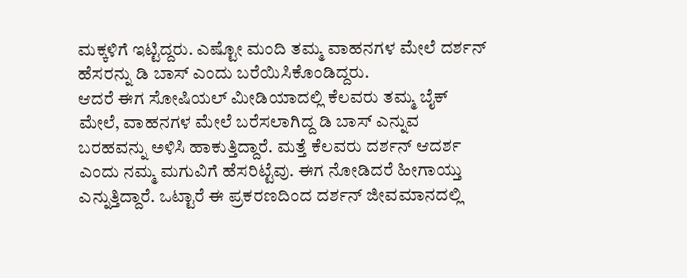ಮಕ್ಕಳಿಗೆ ಇಟ್ಟಿದ್ದರು. ಎಷ್ಟೋ ಮಂದಿ ತಮ್ಮ ವಾಹನಗಳ ಮೇಲೆ ದರ್ಶನ್ ಹೆಸರನ್ನು ಡಿ ಬಾಸ್ ಎಂದು ಬರೆಯಿಸಿಕೊಂಡಿದ್ದರು.
ಆದರೆ ಈಗ ಸೋಷಿಯಲ್ ಮೀಡಿಯಾದಲ್ಲಿ ಕೆಲವರು ತಮ್ಮ ಬೈಕ್ ಮೇಲೆ, ವಾಹನಗಳ ಮೇಲೆ ಬರೆಸಲಾಗಿದ್ದ ಡಿ ಬಾಸ್ ಎನ್ನುವ ಬರಹವನ್ನು ಅಳಿಸಿ ಹಾಕುತ್ತಿದ್ದಾರೆ. ಮತ್ತೆ ಕೆಲವರು ದರ್ಶನ್ ಆದರ್ಶ ಎಂದು ನಮ್ಮ ಮಗುವಿಗೆ ಹೆಸರಿಟ್ಟೆವು. ಈಗ ನೋಡಿದರೆ ಹೀಗಾಯ್ತು ಎನ್ನುತ್ತಿದ್ದಾರೆ. ಒಟ್ಟಾರೆ ಈ ಪ್ರಕರಣದಿಂದ ದರ್ಶನ್ ಜೀವಮಾನದಲ್ಲಿ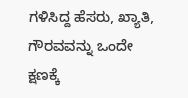ಗಳಿಸಿದ್ದ ಹೆಸರು, ಖ್ಯಾತಿ, ಗೌರವವನ್ನು ಒಂದೇ ಕ್ಷಣಕ್ಕೆ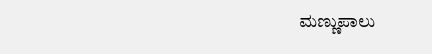ಮಣ್ಣುಪಾಲು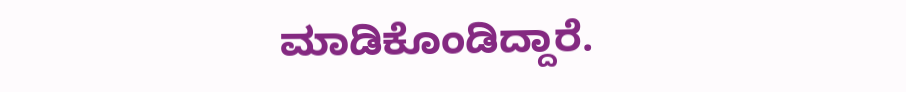ಮಾಡಿಕೊಂಡಿದ್ದಾರೆ.